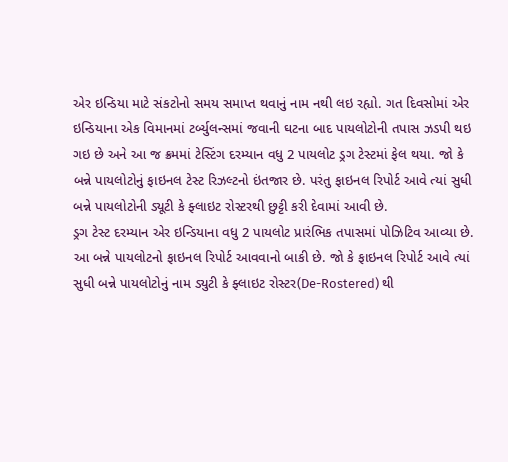એર ઇન્ડિયા માટે સંકટોનો સમય સમાપ્ત થવાનું નામ નથી લઇ રહ્યો. ગત દિવસોમાં એર ઇન્ડિયાના એક વિમાનમાં ટર્બ્યુલન્સમાં જવાની ઘટના બાદ પાયલોટોની તપાસ ઝડપી થઇ ગઇ છે અને આ જ ક્રમમાં ટેસ્ટિંગ દરમ્યાન વધુ 2 પાયલોટ ડ્રગ ટેસ્ટમાં ફેલ થયા. જો કે બન્ને પાયલોટોનું ફાઇનલ ટેસ્ટ રિઝલ્ટનો ઇંતજાર છે. પરંતુ ફાઇનલ રિપોર્ટ આવે ત્યાં સુધી બન્ને પાયલોટોની ડ્યૂટી કે ફ્લાઇટ રોસ્ટરથી છુટ્ટી કરી દેવામાં આવી છે.
ડ્રગ ટેસ્ટ દરમ્યાન એર ઇન્ડિયાના વધુ 2 પાયલોટ પ્રારંભિક તપાસમાં પોઝિટિવ આવ્યા છે. આ બન્ને પાયલોટનો ફાઇનલ રિપોર્ટ આવવાનો બાકી છે. જો કે ફાઇનલ રિપોર્ટ આવે ત્યાં સુધી બન્ને પાયલોટોનું નામ ડ્યુટી કે ફ્લાઇટ રોસ્ટર(De-Rostered) થી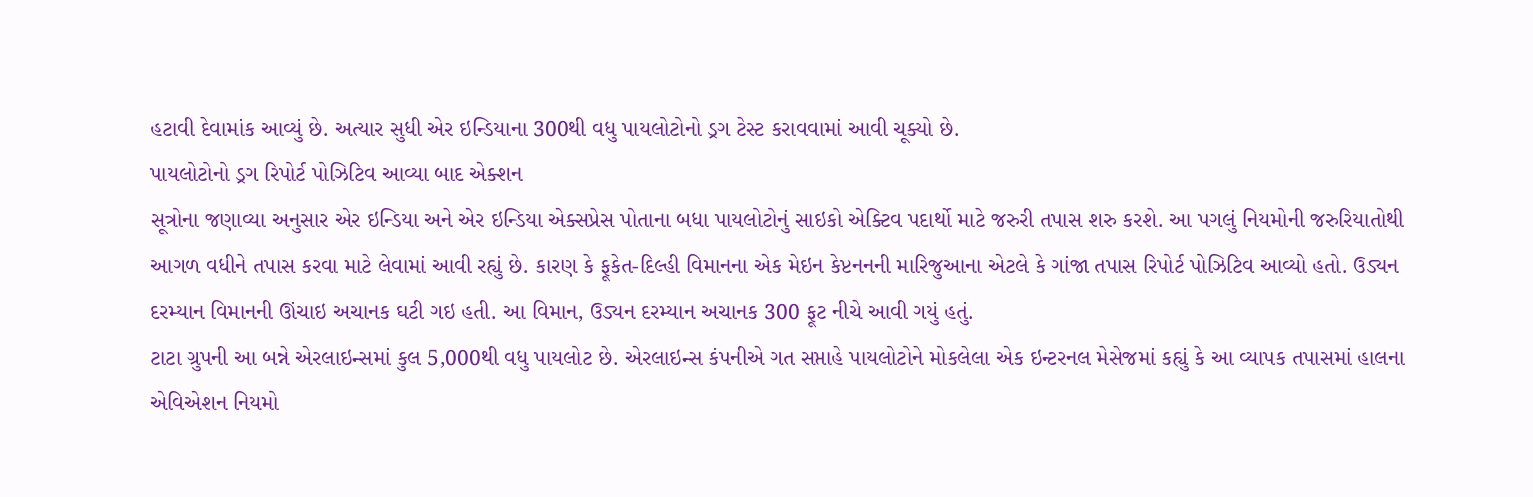હટાવી દેવામાંક આવ્યું છે. અત્યાર સુધી એર ઇન્ડિયાના 300થી વધુ પાયલોટોનો ડ્રગ ટેસ્ટ કરાવવામાં આવી ચૂક્યો છે.
પાયલોટોનો ડ્રગ રિપોર્ટ પોઝિટિવ આવ્યા બાદ એક્શન
સૂત્રોના જણાવ્યા અનુસાર એર ઇન્ડિયા અને એર ઇન્ડિયા એક્સપ્રેસ પોતાના બધા પાયલોટોનું સાઇકો એક્ટિવ પદાર્થો માટે જરુરી તપાસ શરુ કરશે. આ પગલું નિયમોની જરુરિયાતોથી આગળ વધીને તપાસ કરવા માટે લેવામાં આવી રહ્યું છે. કારણ કે ફૂકેત-દિલ્હી વિમાનના એક મેઇન કેપ્ટનનની મારિજુઆના એટલે કે ગાંજા તપાસ રિપોર્ટ પોઝિટિવ આવ્યો હતો. ઉડ્યન દરમ્યાન વિમાનની ઊંચાઇ અચાનક ઘટી ગઇ હતી. આ વિમાન, ઉડ્યન દરમ્યાન અચાનક 300 ફૂટ નીચે આવી ગયું હતું.
ટાટા ગ્રુપની આ બન્ને એરલાઇન્સમાં કુલ 5,000થી વધુ પાયલોટ છે. એરલાઇન્સ કંપનીએ ગત સપ્તાહે પાયલોટોને મોકલેલા એક ઇન્ટરનલ મેસેજમાં કહ્યું કે આ વ્યાપક તપાસમાં હાલના એવિએશન નિયમો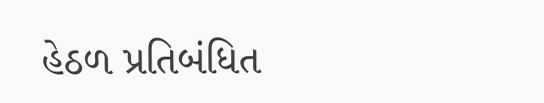હેઠળ પ્રતિબંધિત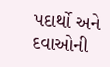પદાર્થો અને દવાઓની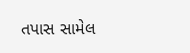તપાસ સામેલ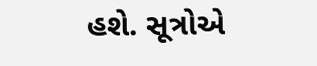હશે. સૂત્રોએ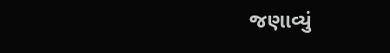જણાવ્યું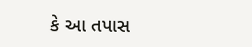કે આ તપાસ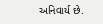અનિવાર્ય છે.